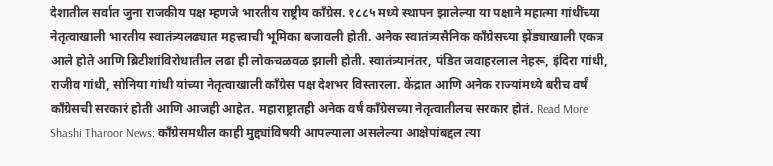देशातील सर्वात जुना राजकीय पक्ष म्हणजे भारतीय राष्ट्रीय काँग्रेस. १८८५ मध्ये स्थापन झालेल्या या पक्षाने महात्मा गांधींच्या नेतृत्वाखाली भारतीय स्वातंत्र्यलढ्यात महत्त्वाची भूमिका बजावली होती. अनेक स्वातंत्र्यसैनिक काँग्रेसच्या झेंड्याखाली एकत्र आले होते आणि ब्रिटीशांविरोधातील लढा ही लोकचळवळ झाली होती. स्वातंत्र्यानंतर, पंडित जवाहरलाल नेहरू, इंदिरा गांधी, राजीव गांधी, सोनिया गांधी यांच्या नेतृत्वाखाली काँग्रेस पक्ष देशभर विस्तारला. केंद्रात आणि अनेक राज्यांमध्ये बरीच वर्षं काँग्रेसची सरकारं होती आणि आजही आहेत. महाराष्ट्रातही अनेक वर्षं काँग्रेसच्या नेतृत्वातीलच सरकार होतं. Read More
Shashi Tharoor News: काँग्रेसमधील काही मुद्द्यांविषयी आपल्याला असलेल्या आक्षेपांबद्दल त्या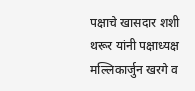पक्षाचे खासदार शशी थरूर यांनी पक्षाध्यक्ष मल्लिकार्जुन खरगे व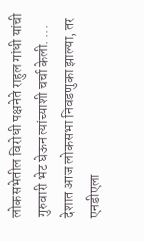लोकसभेतील विरोधी पक्षनेते राहुल गांधी यांची गुरुवारी भेट घेऊन त्यांच्याशी चर्चा केली. ...
देशात आज लोकसभा निवडणुका झाल्या, तर एनडीएला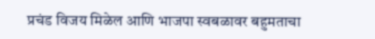प्रचंड विजय मिळेल आणि भाजपा स्वबळावर बहुमताचा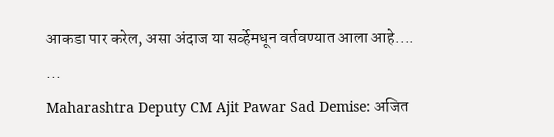आकडा पार करेल, असा अंदाज या सर्व्हेमधून वर्तवण्यात आला आहे.... ...
Maharashtra Deputy CM Ajit Pawar Sad Demise: अजित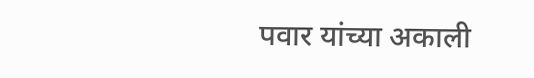पवार यांच्या अकाली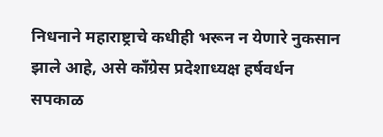निधनाने महाराष्ट्राचे कधीही भरून न येणारे नुकसान झाले आहे, असे काँग्रेस प्रदेशाध्यक्ष हर्षवर्धन सपकाळ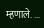म्हणाले. ...